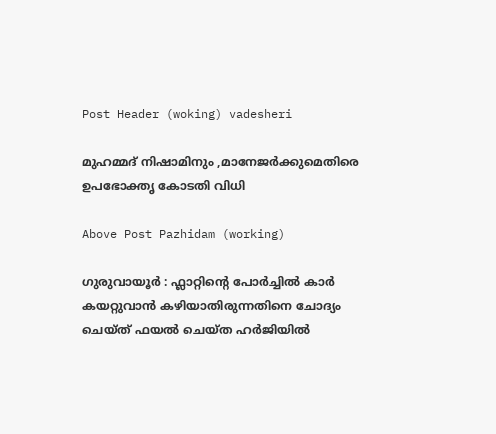Post Header (woking) vadesheri

മുഹമ്മദ് നിഷാമിനും ,മാനേജർക്കുമെതിരെ ഉപഭോക്തൃ കോടതി വിധി

Above Post Pazhidam (working)

ഗുരുവായൂർ : ഫ്ലാറ്റിൻ്റെ പോർച്ചിൽ കാർ കയറ്റുവാൻ കഴിയാതിരുന്നതിനെ ചോദ്യം ചെയ്ത് ഫയൽ ചെയ്ത ഹർജിയിൽ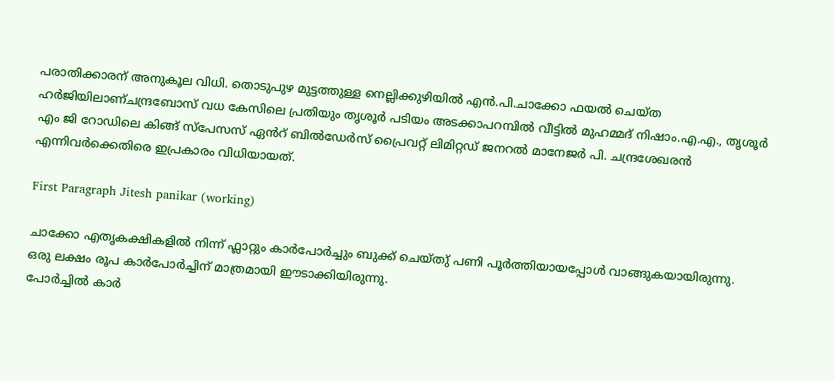പരാതിക്കാരന് അനുകൂല വിധി. തൊടുപുഴ മുട്ടത്തുള്ള നെല്ലിക്കുഴിയിൽ എൻ.പി.ചാക്കോ ഫയൽ ചെയ്ത ഹർജിയിലാണ്ചന്ദ്രബോസ് വധ കേസിലെ പ്രതിയും തൃശൂർ പടിയം അടക്കാപറമ്പിൽ വീട്ടിൽ മുഹമ്മദ് നിഷാം.എ.എ., തൃശൂർ എം ജി റോഡിലെ കിങ്ങ് സ്പേസസ് ഏൻറ് ബിൽഡേർസ് പ്രൈവറ്റ് ലിമിറ്റഡ് ജനറൽ മാനേജർ പി. ചന്ദ്രശേഖരൻ എന്നിവർക്കെതിരെ ഇപ്രകാരം വിധിയായത്.

First Paragraph Jitesh panikar (working)

ചാക്കോ എതൃകക്ഷികളിൽ നിന്ന് ഫ്ലാറ്റും കാർപോർച്ചും ബുക്ക് ചെയ്തു് പണി പൂർത്തിയായപ്പോൾ വാങ്ങുകയായിരുന്നു.
ഒരു ലക്ഷം രൂപ കാർപോർച്ചിന് മാത്രമായി ഈടാക്കിയിരുന്നു.
പോർച്ചിൽ കാർ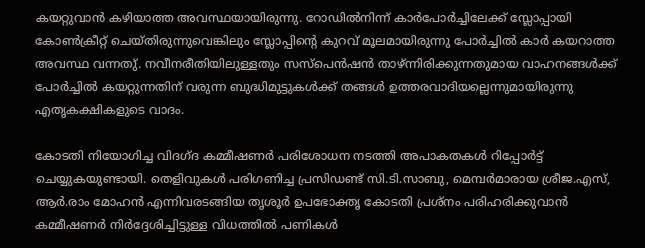കയറ്റുവാൻ കഴിയാത്ത അവസ്ഥയായിരുന്നു. റോഡിൽനിന്ന് കാർപോർച്ചിലേക്ക് സ്ലോപ്പായി കോൺക്രീറ്റ് ചെയ്തിരുന്നുവെങ്കിലും സ്ലോപ്പിൻ്റെ കുറവ് മൂലമായിരുന്നു പോർച്ചിൽ കാർ കയറാത്ത അവസ്ഥ വന്നതു്. നവീനരീതിയിലുള്ളതും സസ്പെൻഷൻ താഴ്ന്നിരിക്കുന്നതുമായ വാഹനങ്ങൾക്ക് പോർച്ചിൽ കയറ്റുന്നതിന് വരുന്ന ബുദ്ധിമുട്ടുകൾക്ക് തങ്ങൾ ഉത്തരവാദിയല്ലെന്നുമായിരുന്നു എതൃകക്ഷികളുടെ വാദം.

കോടതി നിയോഗിച്ച വിദഗ്ദ കമ്മീഷണർ പരിശോധന നടത്തി അപാകതകൾ റിപ്പോർട്ട് ചെയ്യുകയുണ്ടായി. തെളിവുകൾ പരിഗണിച്ച പ്രസിഡണ്ട് സി.ടി.സാബു, മെമ്പർമാരായ ശ്രീജ.എസ്, ആർ.രാം മോഹൻ എന്നിവരടങ്ങിയ തൃശൂർ ഉപഭോക്തൃ കോടതി പ്രശ്നം പരിഹരിക്കുവാൻ കമ്മീഷണർ നിർദ്ദേശിച്ചിട്ടുള്ള വിധത്തിൽ പണികൾ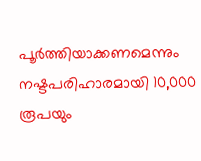പൂർത്തിയാക്കണമെന്നും നഷ്ടപരിഹാരമായി 10,000 രൂപയും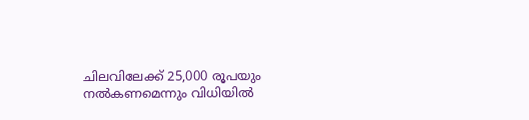ചിലവിലേക്ക് 25,000 രൂപയും നൽകണമെന്നും വിധിയിൽ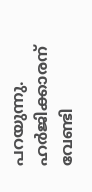പറയുന്നു. ഹർജിക്കാരന് വേണ്ടി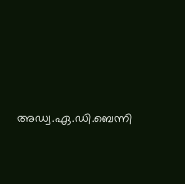അഡ്വ.ഏ.ഡി.ബെന്നി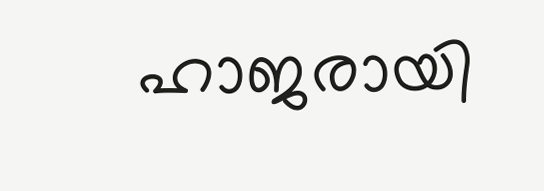ഹാജരായി